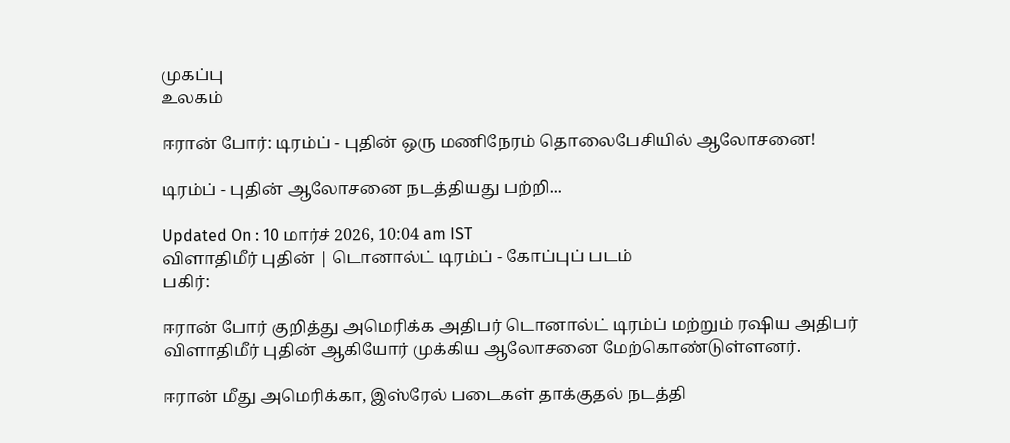முகப்பு
உலகம்

ஈரான் போர்: டிரம்ப் - புதின் ஒரு மணிநேரம் தொலைபேசியில் ஆலோசனை!

டிரம்ப் - புதின் ஆலோசனை நடத்தியது பற்றி...

Updated On : 10 மார்ச் 2026, 10:04 am IST
விளாதிமீர் புதின் | டொனால்ட் டிரம்ப் - கோப்புப் படம்
பகிர்:

ஈரான் போர் குறித்து அமெரிக்க அதிபர் டொனால்ட் டிரம்ப் மற்றும் ரஷிய அதிபர் விளாதிமீர் புதின் ஆகியோர் முக்கிய ஆலோசனை மேற்கொண்டுள்ளனர்.

ஈரான் மீது அமெரிக்கா, இஸ்ரேல் படைகள் தாக்குதல் நடத்தி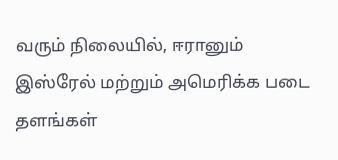வரும் நிலையில், ஈரானும் இஸ்ரேல் மற்றும் அமெரிக்க படை தளங்கள்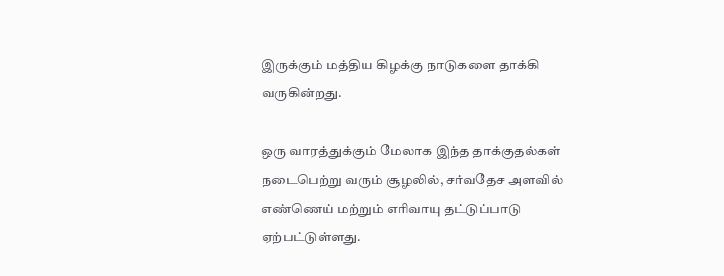இருக்கும் மத்திய கிழக்கு நாடுகளை தாக்கி வருகின்றது.

ஒரு வாரத்துக்கும் மேலாக இந்த தாக்குதல்கள் நடைபெற்று வரும் சூழலில், சர்வதேச அளவில் எண்ணெய் மற்றும் எரிவாயு தட்டுப்பாடு ஏற்பட்டுள்ளது.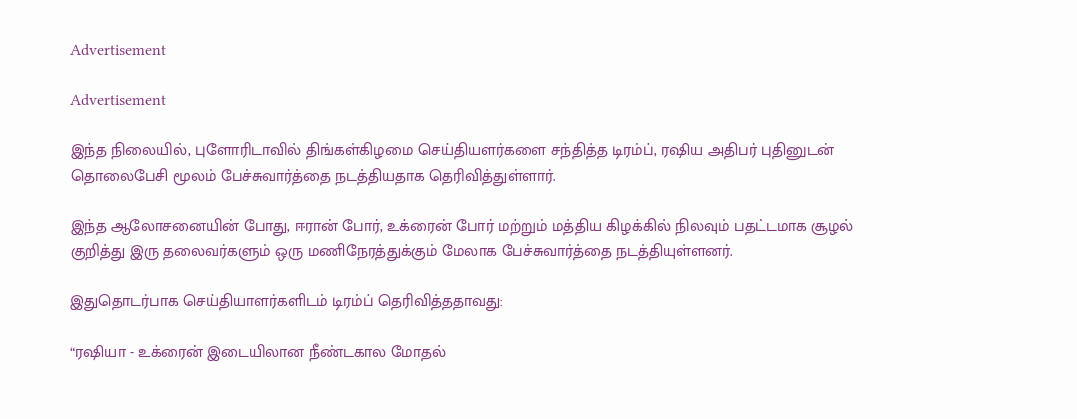Advertisement

Advertisement

இந்த நிலையில், புளோரிடாவில் திங்கள்கிழமை செய்தியளர்களை சந்தித்த டிரம்ப், ரஷிய அதிபர் புதினுடன் தொலைபேசி மூலம் பேச்சுவார்த்தை நடத்தியதாக தெரிவித்துள்ளார்.

இந்த ஆலோசனையின் போது, ஈரான் போர், உக்ரைன் போர் மற்றும் மத்திய கிழக்கில் நிலவும் பதட்டமாக சூழல் குறித்து இரு தலைவர்களும் ஒரு மணிநேரத்துக்கும் மேலாக பேச்சுவார்த்தை நடத்தியுள்ளனர்.

இதுதொடர்பாக செய்தியாளர்களிடம் டிரம்ப் தெரிவித்ததாவது:

“ரஷியா - உக்ரைன் இடையிலான நீண்டகால மோதல்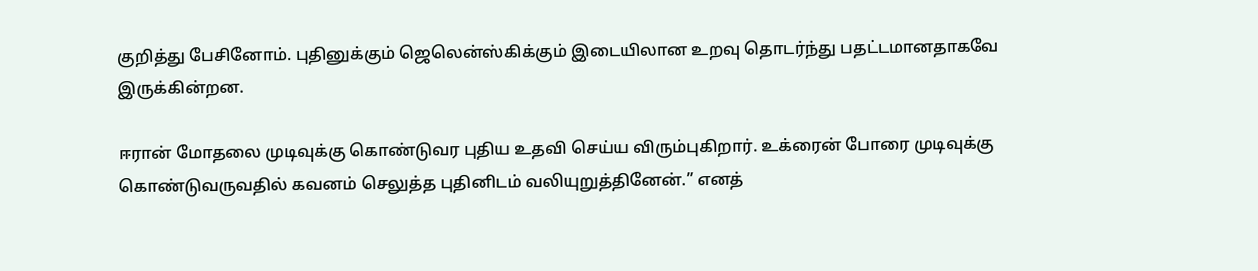குறித்து பேசினோம். புதினுக்கும் ஜெலென்ஸ்கிக்கும் இடையிலான உறவு தொடர்ந்து பதட்டமானதாகவே இருக்கின்றன.

ஈரான் மோதலை முடிவுக்கு கொண்டுவர புதிய உதவி செய்ய விரும்புகிறார். உக்ரைன் போரை முடிவுக்கு கொண்டுவருவதில் கவனம் செலுத்த புதினிடம் வலியுறுத்தினேன்.” எனத்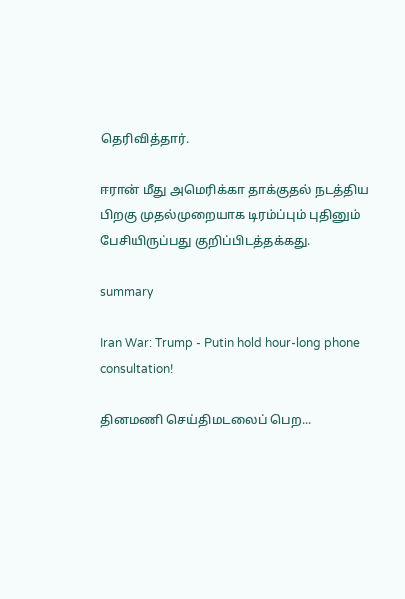தெரிவித்தார்.

ஈரான் மீது அமெரிக்கா தாக்குதல் நடத்திய பிறகு முதல்முறையாக டிரம்ப்பும் புதினும் பேசியிருப்பது குறிப்பிடத்தக்கது.

summary

Iran War: Trump - Putin hold hour-long phone consultation!

தினமணி செய்திமடலைப் பெற...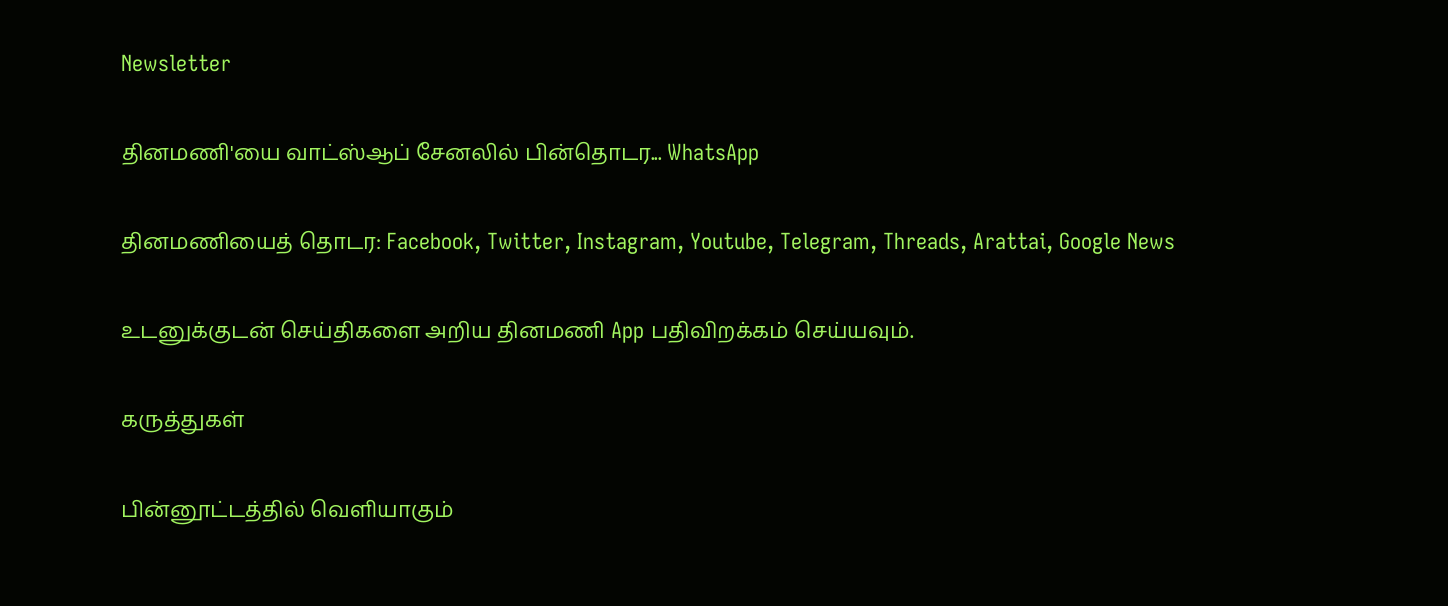Newsletter

தினமணி'யை வாட்ஸ்ஆப் சேனலில் பின்தொடர... WhatsApp

தினமணியைத் தொடர: Facebook, Twitter, Instagram, Youtube, Telegram, Threads, Arattai, Google News

உடனுக்குடன் செய்திகளை அறிய தினமணி App பதிவிறக்கம் செய்யவும்.

கருத்துகள்

பின்னூட்டத்தில் வெளியாகும்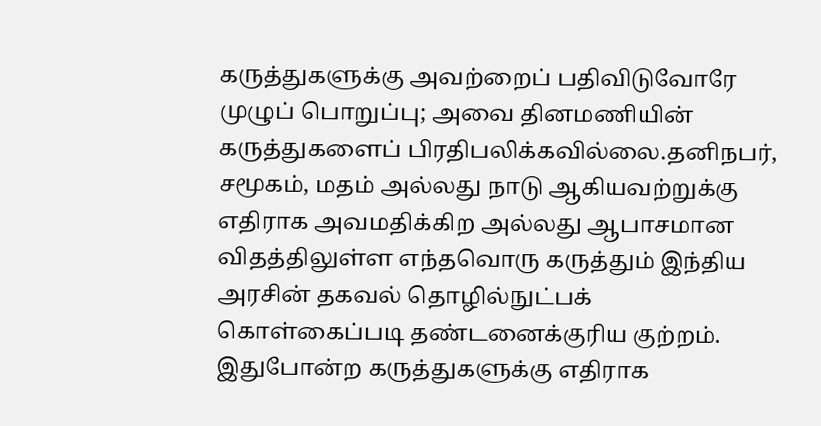கருத்துகளுக்கு அவற்றைப் பதிவிடுவோரே முழுப் பொறுப்பு; அவை தினமணியின் கருத்துகளைப் பிரதிபலிக்கவில்லை.தனிநபர், சமூகம், மதம் அல்லது நாடு ஆகியவற்றுக்கு எதிராக அவமதிக்கிற அல்லது ஆபாசமான விதத்திலுள்ள எந்தவொரு கருத்தும் இந்திய அரசின் தகவல் தொழில்நுட்பக் கொள்கைப்படி தண்டனைக்குரிய குற்றம். இதுபோன்ற கருத்துகளுக்கு எதிராக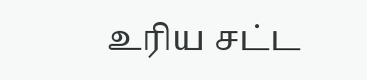உரிய சட்ட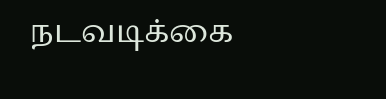நடவடிக்கை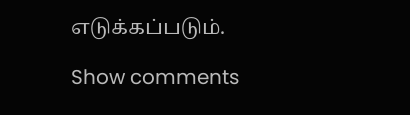எடுக்கப்படும்.

Show comments